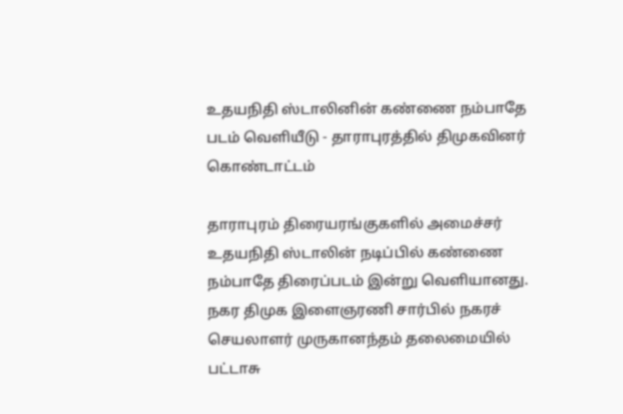உதயநிதி ஸ்டாலினின் கண்ணை நம்பாதே படம் வெளியீடு - தாராபுரத்தில் திமுகவினர் கொண்டாட்டம்

தாராபுரம் திரையரங்குகளில் அமைச்சர் உதயநிதி ஸ்டாலின் நடிப்பில் கண்ணை நம்பாதே திரைப்படம் இன்று வெளியானது. நகர திமுக இளைஞரணி சார்பில் நகரச் செயலாளர் முருகானந்தம் தலைமையில் பட்டாசு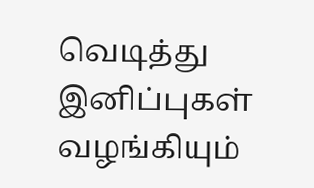வெடித்து இனிப்புகள் வழங்கியும்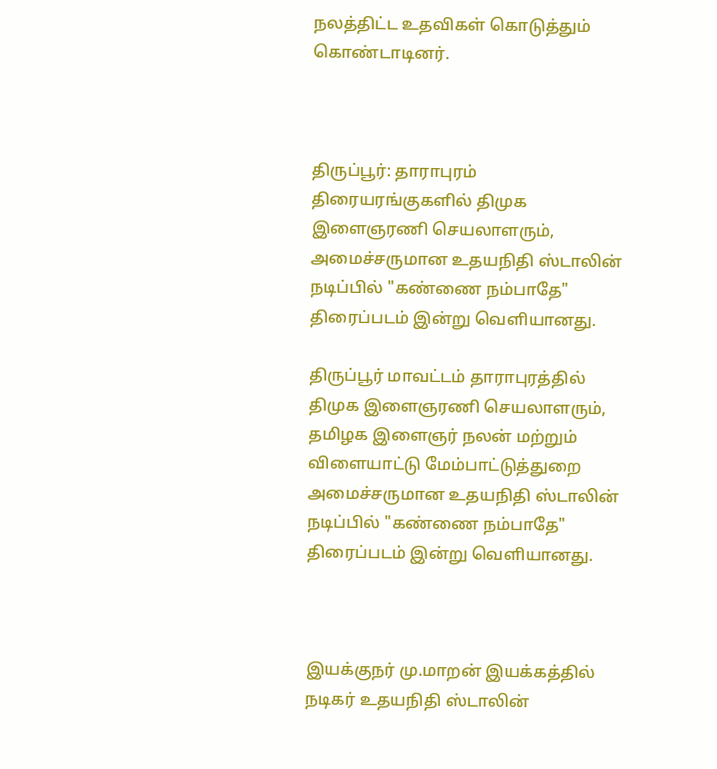நலத்திட்ட உதவிகள் கொடுத்தும் கொண்டாடினர்.



திருப்பூர்: தாராபுரம் திரையரங்குகளில் திமுக இளைஞரணி செயலாளரும், அமைச்சருமான உதயநிதி ஸ்டாலின் நடிப்பில் "கண்ணை நம்பாதே" திரைப்படம் இன்று வெளியானது.

திருப்பூர் மாவட்டம் தாராபுரத்தில் திமுக இளைஞரணி செயலாளரும், தமிழக இளைஞர் நலன் மற்றும் விளையாட்டு மேம்பாட்டுத்துறை அமைச்சருமான உதயநிதி ஸ்டாலின் நடிப்பில் "கண்ணை நம்பாதே" திரைப்படம் இன்று வெளியானது.



இயக்குநர் மு.மாறன் இயக்கத்தில் நடிகர் உதயநிதி ஸ்டாலின்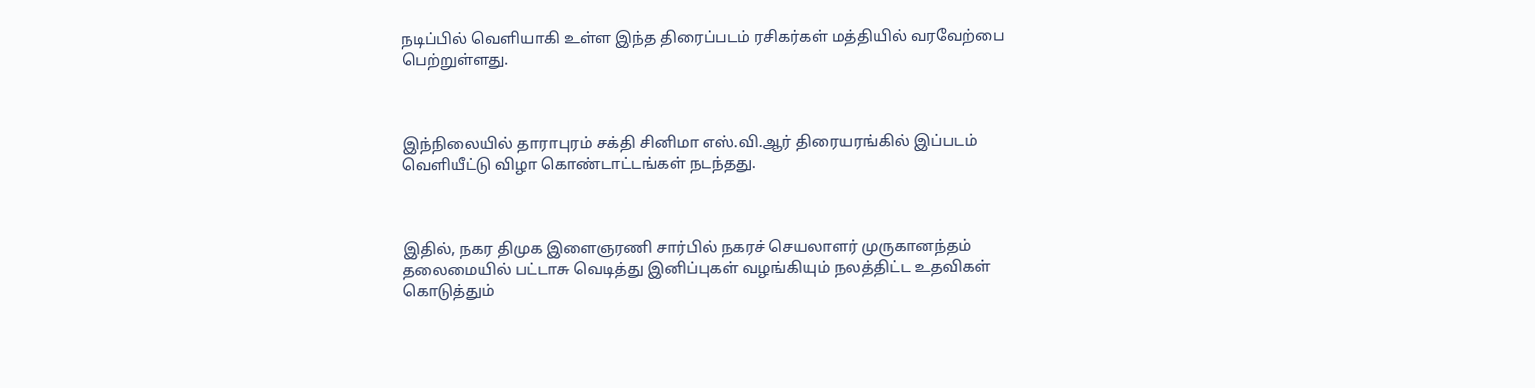நடிப்பில் வெளியாகி உள்ள இந்த திரைப்படம் ரசிகர்கள் மத்தியில் வரவேற்பை பெற்றுள்ளது.



இந்நிலையில் தாராபுரம் சக்தி சினிமா எஸ்.வி.ஆர் திரையரங்கில் இப்படம் வெளியீட்டு விழா கொண்டாட்டங்கள் நடந்தது.



இதில், நகர திமுக இளைஞரணி சார்பில் நகரச் செயலாளர் முருகானந்தம் தலைமையில் பட்டாசு வெடித்து இனிப்புகள் வழங்கியும் நலத்திட்ட உதவிகள் கொடுத்தும்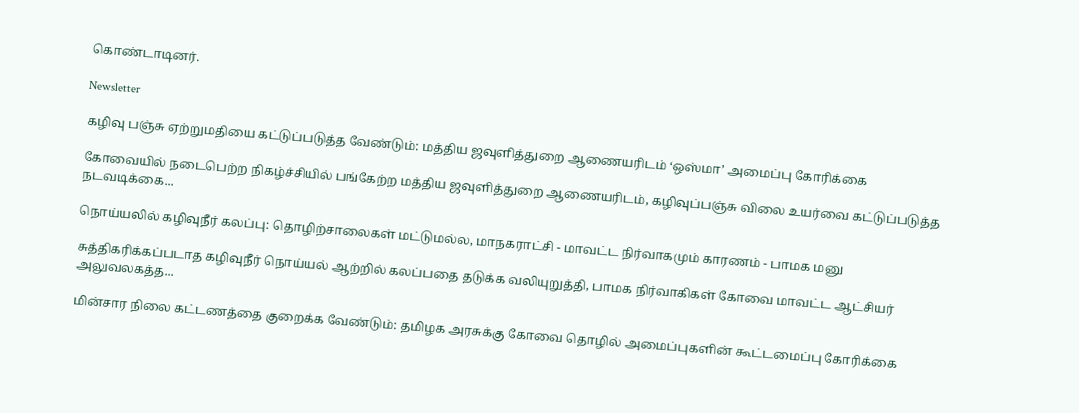கொண்டாடினர்.

Newsletter

கழிவு பஞ்சு ஏற்றுமதியை கட்டுப்படுத்த வேண்டும்: மத்திய ஜவுளித்துறை ஆணையரிடம் ‘ஒஸ்மா’ அமைப்பு கோரிக்கை

கோவையில் நடைபெற்ற நிகழ்ச்சியில் பங்கேற்ற மத்திய ஜவுளித்துறை ஆணையரிடம், கழிவுப்பஞ்சு விலை உயர்வை கட்டுப்படுத்த நடவடிக்கை...

நொய்யலில் கழிவுநீர் கலப்பு: தொழிற்சாலைகள் மட்டுமல்ல, மாநகராட்சி - மாவட்ட நிர்வாகமும் காரணம் - பாமக மனு

சுத்திகரிக்கப்படாத கழிவுநீர் நொய்யல் ஆற்றில் கலப்பதை தடுக்க வலியுறுத்தி, பாமக நிர்வாகிகள் கோவை மாவட்ட ஆட்சியர் அலுவலகத்த...

மின்சார நிலை கட்டணத்தை குறைக்க வேண்டும்: தமிழக அரசுக்கு கோவை தொழில் அமைப்புகளின் கூட்டமைப்பு கோரிக்கை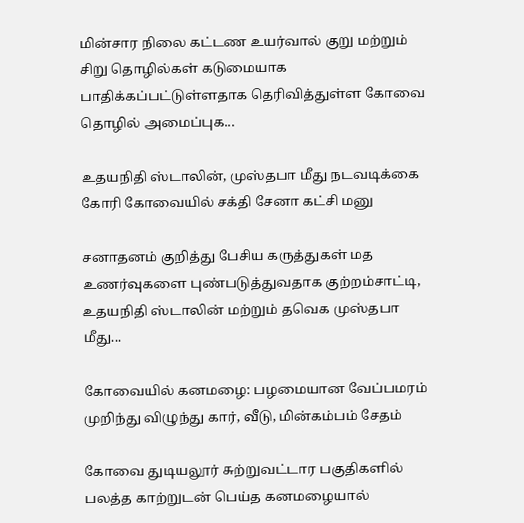மின்சார நிலை கட்டண உயர்வால் குறு மற்றும் சிறு தொழில்கள் கடுமையாக பாதிக்கப்பட்டுள்ளதாக தெரிவித்துள்ள கோவை தொழில் அமைப்புக...

உதயநிதி ஸ்டாலின், முஸ்தபா மீது நடவடிக்கை கோரி கோவையில் சக்தி சேனா கட்சி மனு

சனாதனம் குறித்து பேசிய கருத்துகள் மத உணர்வுகளை புண்படுத்துவதாக குற்றம்சாட்டி, உதயநிதி ஸ்டாலின் மற்றும் தவெக முஸ்தபா மீது...

கோவையில் கனமழை: பழமையான வேப்பமரம் முறிந்து விழுந்து கார், வீடு, மின்கம்பம் சேதம்

கோவை துடியலூர் சுற்றுவட்டார பகுதிகளில் பலத்த காற்றுடன் பெய்த கனமழையால்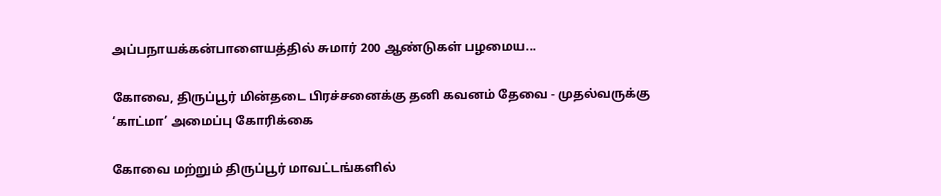அப்பநாயக்கன்பாளையத்தில் சுமார் 200 ஆண்டுகள் பழமைய...

கோவை, திருப்பூர் மின்தடை பிரச்சனைக்கு தனி கவனம் தேவை - முதல்வருக்கு ‘காட்மா’ அமைப்பு கோரிக்கை

கோவை மற்றும் திருப்பூர் மாவட்டங்களில்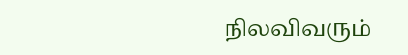நிலவிவரும்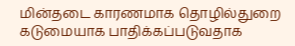மின்தடை காரணமாக தொழில்துறை கடுமையாக பாதிக்கப்படுவதாக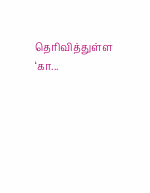தெரிவித்துள்ள ‘கா...